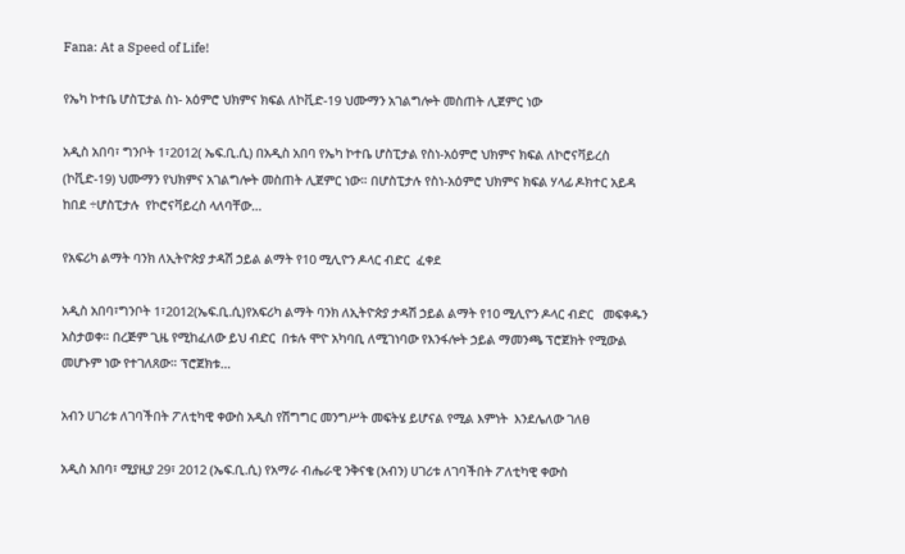Fana: At a Speed of Life!

የኤካ ኮተቤ ሆስፒታል ስነ- አዕምሮ ህክምና ክፍል ለኮቪድ-19 ህሙማን አገልግሎት መስጠት ሊጀምር ነው

አዲስ አበባ፣ ግንቦት 1፣2012( ኤፍ.ቢ.ሲ) በአዲስ አበባ የኤካ ኮተቤ ሆስፒታል የስነ-አዕምሮ ህክምና ክፍል ለኮሮናቫይረስ (ኮቪድ-19) ህሙማን የህክምና አገልግሎት መስጠት ሊጀምር ነው። በሆስፒታሉ የስነ-አዕምሮ ህክምና ክፍል ሃላፊ ዶክተር አይዳ ከበደ ÷ሆስፒታሉ  የኮሮናቫይረስ ላለባቸው…

የአፍሪካ ልማት ባንክ ለኢትዮጵያ ታዳሽ ኃይል ልማት የ10 ሚሊዮን ዶላር ብድር  ፈቀደ

አዲስ አበባ፣ግንቦት 1፣2012(ኤፍ.ቢ.ሲ)የአፍሪካ ልማት ባንክ ለኢትዮጵያ ታዳሽ ኃይል ልማት የ10 ሚሊዮን ዶላር ብድር   መፍቀዱን አስታወቀ። በረጅም ጊዜ የሚከፈለው ይህ ብድር  በቱሉ ሞዮ አካባቢ ለሚገነባው የእንፋሎት ኃይል ማመንጫ ፕሮጀክት የሚውል መሆኑም ነው የተገለጸው። ፕሮጀክቱ…

አብን ሀገሪቱ ለገባችበት ፖለቲካዊ ቀውስ አዲስ የሽግግር መንግሥት መፍትሄ ይሆናል የሚል እምነት  እንደሌለው ገለፀ

አዲስ አበባ፣ ሚያዚያ 29፣ 2012 (ኤፍ.ቢ.ሲ) የአማራ ብሔራዊ ንቅናቄ (አብን) ሀገሪቱ ለገባችበት ፖለቲካዊ ቀውስ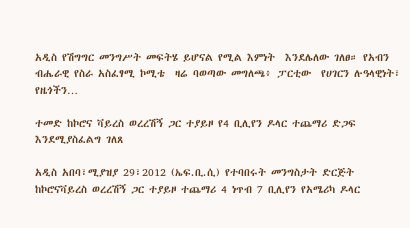አዲስ የሽግግር መንግሥት መፍትሄ ይሆናል የሚል እምነት  እንደሌለው ገለፀ። የአብን ብሔራዊ የስራ አስፈፃሚ ኮሚቴ  ዛሬ ባወጣው መግለጫ፥ ፓርቲው  የሀገርን ሉዓላዊነት፣ የዜጎችን…

ተመድ ከኮሮና ቫይረስ ወረረሽኝ ጋር ተያይዞ የ4 ቢሊየን ዶላር ተጨማሪ ድጋፍ እንደሚያስፈልግ ገለጸ

አዲስ አበባ፣ሚያዝያ 29፣2012 (ኤፍ.ቢ.ሲ) የተባበሩት መንግስታት ድርጅት ከኮሮናቫይረስ ወረረሽኝ ጋር ተያይዞ ተጨማሪ 4 ነጥብ 7 ቢሊየን የአሜሪካ ዶላር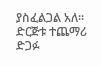ያስፈልጋል አለ። ድርጅቱ ተጨማሪ ድጋፉ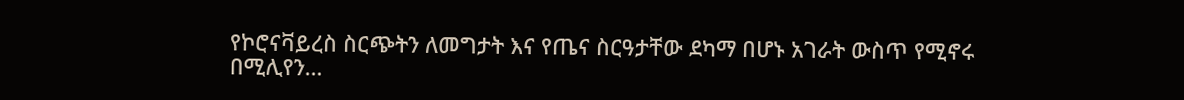የኮሮናቫይረስ ስርጭትን ለመግታት እና የጤና ስርዓታቸው ደካማ በሆኑ አገራት ውስጥ የሚኖሩ በሚሊየን…